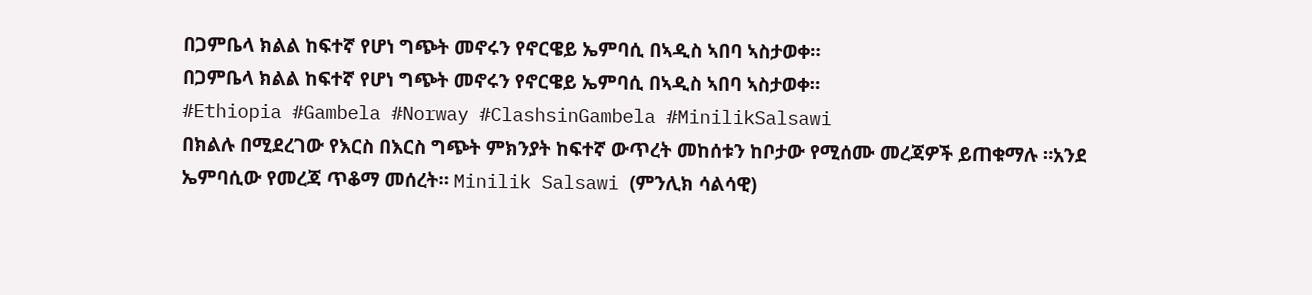በጋምቤላ ክልል ከፍተኛ የሆነ ግጭት መኖሩን የኖርዌይ ኤምባሲ በኣዲስ ኣበባ ኣስታወቀ።
በጋምቤላ ክልል ከፍተኛ የሆነ ግጭት መኖሩን የኖርዌይ ኤምባሲ በኣዲስ ኣበባ ኣስታወቀ።
#Ethiopia #Gambela #Norway #ClashsinGambela #MinilikSalsawi
በክልሉ በሚደረገው የእርስ በእርስ ግጭት ምክንያት ከፍተኛ ውጥረት መከሰቱን ከቦታው የሚሰሙ መረጃዎች ይጠቁማሉ ።አንደ ኤምባሲው የመረጃ ጥቆማ መሰረት። Minilik Salsawi (ምንሊክ ሳልሳዊ)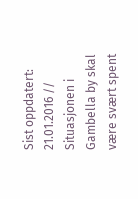Sist oppdatert: 21.01.2016 // Situasjonen i Gambella by skal være svært spent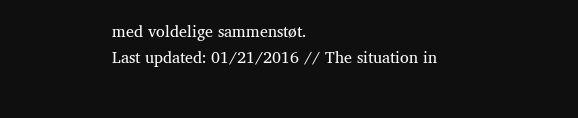med voldelige sammenstøt.
Last updated: 01/21/2016 // The situation in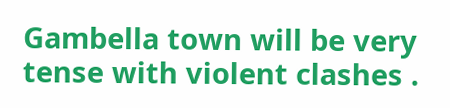Gambella town will be very tense with violent clashes .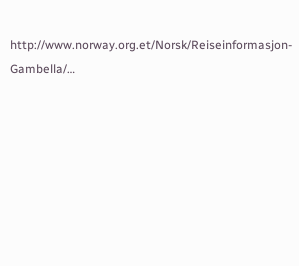http://www.norway.org.et/Norsk/Reiseinformasjon-Gambella/…